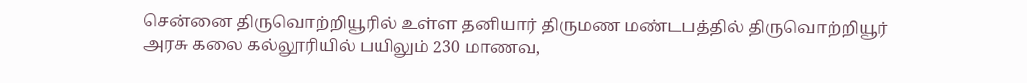சென்னை திருவொற்றியூரில் உள்ள தனியார் திருமண மண்டபத்தில் திருவொற்றியூர் அரசு கலை கல்லூரியில் பயிலும் 230 மாணவ,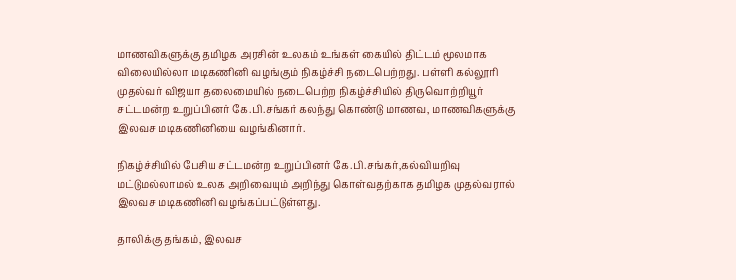மாணவிகளுக்கு தமிழக அரசின் உலகம் உங்கள் கையில் திட்டம் மூலமாக விலையில்லா மடிகணினி வழங்கும் நிகழ்ச்சி நடைபெற்றது. பள்ளி கல்லூரி முதல்வர் விஜயா தலைமையில் நடைபெற்ற நிகழ்ச்சியில் திருவொற்றியூர் சட்டமன்ற உறுப்பினர் கே.பி.சங்கர் கலந்து கொண்டு மாணவ, மாணவிகளுக்கு இலவச மடிகணினியை வழங்கினார்.

நிகழ்ச்சியில் பேசிய சட்டமன்ற உறுப்பினர் கே.பி.சங்கர்,கல்வியறிவு மட்டுமல்லாமல் உலக அறிவையும் அறிந்து கொள்வதற்காக தமிழக முதல்வரால் இலவச மடிகணினி வழங்கப்பட்டுள்ளது.

தாலிக்கு தங்கம், இலவச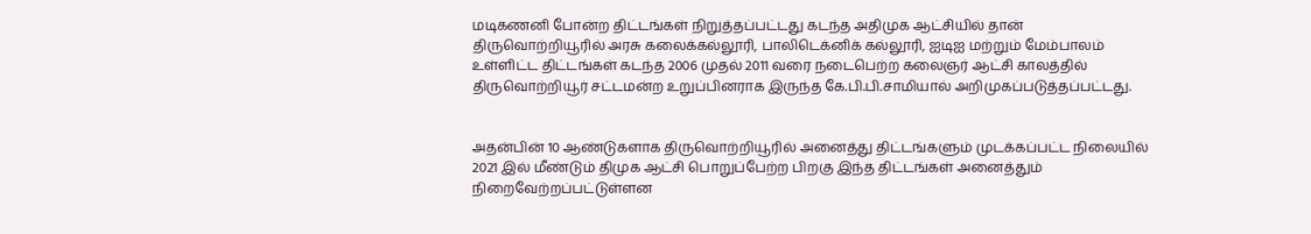மடிகணனி போன்ற திட்டங்கள் நிறுத்தப்பட்டது கடந்த அதிமுக ஆட்சியில் தான் திருவொற்றியூரில் அரசு கலைக்கல்லூரி, பாலிடெக்னிக் கல்லூரி, ஐடிஐ மற்றும் மேம்பாலம் உள்ளிட்ட திட்டங்கள் கடந்த 2006 முதல் 2011 வரை நடைபெற்ற கலைஞர் ஆட்சி காலத்தில் திருவொற்றியூர் சட்டமன்ற உறுப்பினராக இருந்த கே.பி.பி.சாமியால் அறிமுகப்படுத்தப்பட்டது.


அதன்பின் 10 ஆண்டுகளாக திருவொற்றியூரில் அனைத்து திட்டங்களும் முடக்கப்பட்ட நிலையில் 2021 இல் மீண்டும் திமுக ஆட்சி பொறுப்பேற்ற பிறகு இந்த திட்டங்கள் அனைத்தும் நிறைவேற்றப்பட்டுள்ளன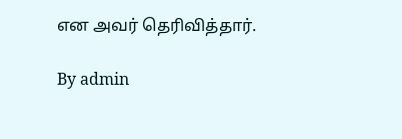என அவர் தெரிவித்தார்.

By admin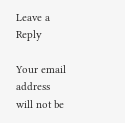Leave a Reply

Your email address will not be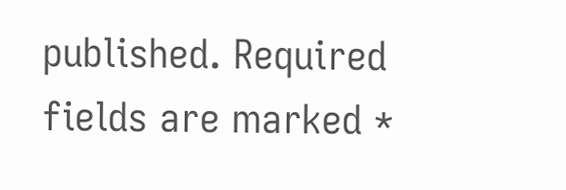published. Required fields are marked *